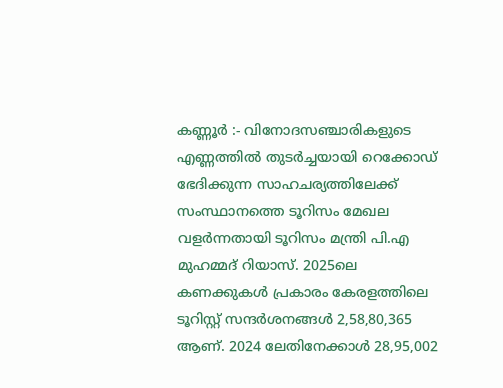കണ്ണൂർ :- വിനോദസഞ്ചാരികളുടെ എണ്ണത്തിൽ തുടർച്ചയായി റെക്കോഡ് ഭേദിക്കുന്ന സാഹചര്യത്തിലേക്ക് സംസ്ഥാനത്തെ ടൂറിസം മേഖല വളർന്നതായി ടൂറിസം മന്ത്രി പി.എ മുഹമ്മദ് റിയാസ്. 2025ലെ കണക്കുകൾ പ്രകാരം കേരളത്തിലെ ടൂറിസ്റ്റ് സന്ദർശനങ്ങൾ 2,58,80,365 ആണ്. 2024 ലേതിനേക്കാൾ 28,95,002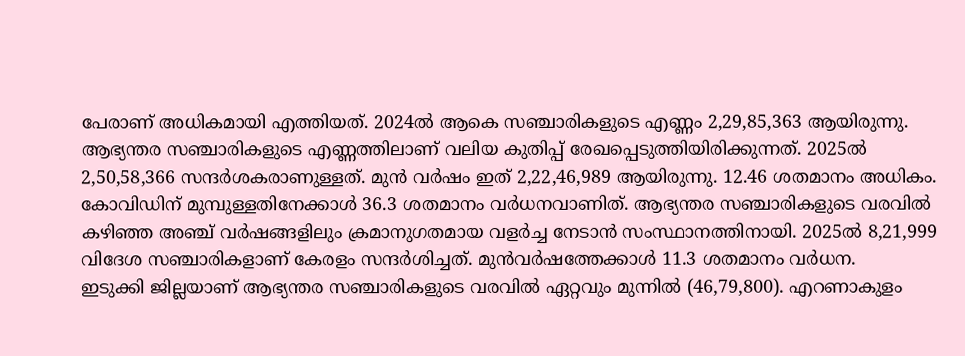പേരാണ് അധികമായി എത്തിയത്. 2024ൽ ആകെ സഞ്ചാരികളുടെ എണ്ണം 2,29,85,363 ആയിരുന്നു. ആഭ്യന്തര സഞ്ചാരികളുടെ എണ്ണത്തിലാണ് വലിയ കുതിപ്പ് രേഖപ്പെടുത്തിയിരിക്കുന്നത്. 2025ൽ 2,50,58,366 സന്ദർശകരാണുള്ളത്. മുൻ വർഷം ഇത് 2,22,46,989 ആയിരുന്നു. 12.46 ശതമാനം അധികം. കോവിഡിന് മുമ്പുള്ളതിനേക്കാൾ 36.3 ശതമാനം വർധനവാണിത്. ആഭ്യന്തര സഞ്ചാരികളുടെ വരവിൽ കഴിഞ്ഞ അഞ്ച് വർഷങ്ങളിലും ക്രമാനുഗതമായ വളർച്ച നേടാൻ സംസ്ഥാനത്തിനായി. 2025ൽ 8,21,999 വിദേശ സഞ്ചാരികളാണ് കേരളം സന്ദർശിച്ചത്. മുൻവർഷത്തേക്കാൾ 11.3 ശതമാനം വർധന.
ഇടുക്കി ജില്ലയാണ് ആഭ്യന്തര സഞ്ചാരികളുടെ വരവിൽ ഏറ്റവും മുന്നിൽ (46,79,800). എറണാകുളം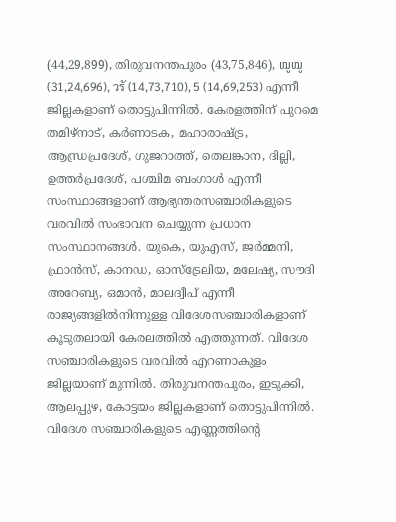(44,29,899), തിരുവനന്തപുരം (43,75,846), ໝູໝູ (31,24,696), วรั (14,73,710), 5 (14,69,253) എന്നീ ജില്ലകളാണ് തൊട്ടുപിന്നിൽ. കേരളത്തിന് പുറമെ തമിഴ്നാട്, കർണാടക, മഹാരാഷ്ട്ര, ആന്ധ്രപ്രദേശ്, ഗുജറാത്ത്, തെലങ്കാന, ദില്ലി, ഉത്തർപ്രദേശ്, പശ്ചിമ ബംഗാൾ എന്നീ സംസ്ഥാങ്ങളാണ് ആഭ്യന്തരസഞ്ചാരികളുടെ വരവിൽ സംഭാവന ചെയ്യുന്ന പ്രധാന സംസ്ഥാനങ്ങൾ. യുകെ, യുഎസ്, ജർമ്മനി, ഫ്രാൻസ്, കാനഡ, ഓസ്ട്രേലിയ, മലേഷ്യ, സൗദി അറേബ്യ, ഒമാൻ, മാലദ്വീപ് എന്നീ രാജ്യങ്ങളിൽനിന്നുള്ള വിദേശസഞ്ചാരികളാണ് കൂടുതലായി കേരലത്തിൽ എത്തുന്നത്. വിദേശ സഞ്ചാരികളുടെ വരവിൽ എറണാകുളം ജില്ലയാണ് മുന്നിൽ. തിരുവനന്തപുരം, ഇടുക്കി, ആലപ്പുഴ, കോട്ടയം ജില്ലകളാണ് തൊട്ടുപിന്നിൽ.
വിദേശ സഞ്ചാരികളുടെ എണ്ണത്തിന്റെ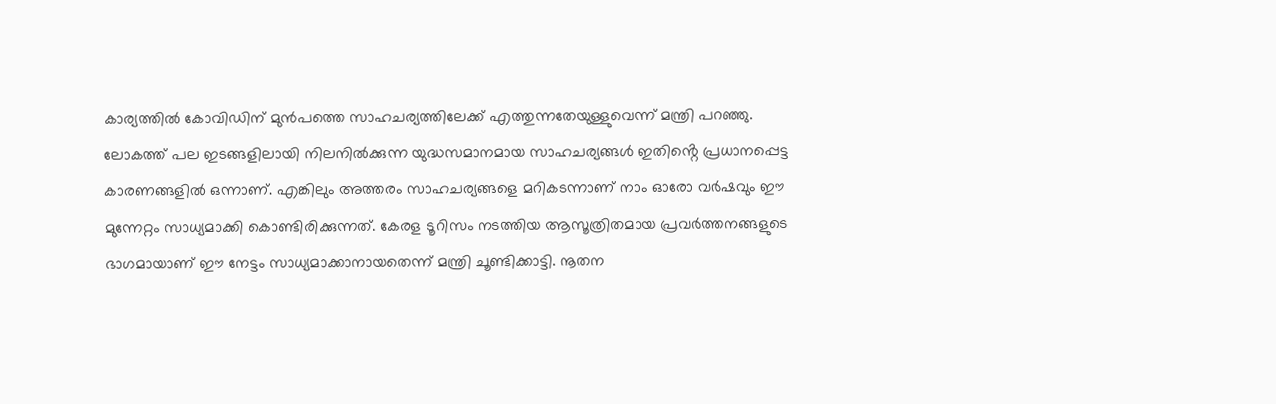കാര്യത്തിൽ കോവിഡിന് മുൻപത്തെ സാഹചര്യത്തിലേക്ക് എത്തുന്നതേയുള്ളുവെന്ന് മന്ത്രി പറഞ്ഞു. ലോകത്ത് പല ഇടങ്ങളിലായി നിലനിൽക്കുന്ന യുദ്ധസമാനമായ സാഹചര്യങ്ങൾ ഇതിൻ്റെ പ്രധാനപ്പെട്ട കാരണങ്ങളിൽ ഒന്നാണ്. എങ്കിലും അത്തരം സാഹചര്യങ്ങളെ മറികടന്നാണ് നാം ഓരോ വർഷവും ഈ മുന്നേറ്റം സാധ്യമാക്കി കൊണ്ടിരിക്കുന്നത്. കേരള ടൂറിസം നടത്തിയ ആസൂത്രിതമായ പ്രവർത്തനങ്ങളുടെ ഭാഗമായാണ് ഈ നേട്ടം സാധ്യമാക്കാനായതെന്ന് മന്ത്രി ചൂണ്ടിക്കാട്ടി. നൂതന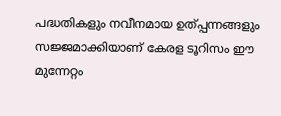പദ്ധതികളും നവീനമായ ഉത്പ്പന്നങ്ങളും സജ്ജമാക്കിയാണ് കേരള ടൂറിസം ഈ മുന്നേറ്റം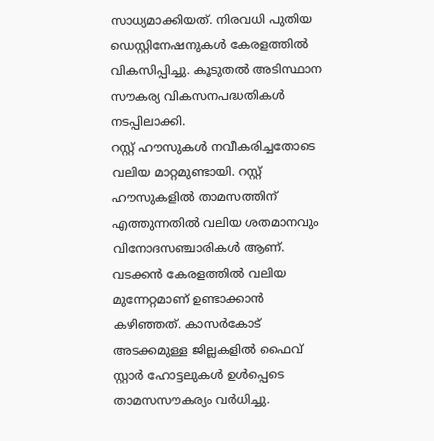സാധ്യമാക്കിയത്. നിരവധി പുതിയ ഡെസ്റ്റിനേഷനുകൾ കേരളത്തിൽ വികസിപ്പിച്ചു. കൂടുതൽ അടിസ്ഥാന സൗകര്യ വികസനപദ്ധതികൾ നടപ്പിലാക്കി.
റസ്റ്റ് ഹൗസുകൾ നവീകരിച്ചതോടെ വലിയ മാറ്റമുണ്ടായി. റസ്റ്റ് ഹൗസുകളിൽ താമസത്തിന് എത്തുന്നതിൽ വലിയ ശതമാനവും വിനോദസഞ്ചാരികൾ ആണ്. വടക്കൻ കേരളത്തിൽ വലിയ മുന്നേറ്റമാണ് ഉണ്ടാക്കാൻ കഴിഞ്ഞത്. കാസർകോട് അടക്കമുള്ള ജില്ലകളിൽ ഫൈവ് സ്റ്റാർ ഹോട്ടലുകൾ ഉൾപ്പെടെ താമസസൗകര്യം വർധിച്ചു.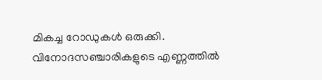മികച്ച റോഡുകൾ ഒരുക്കി. വിനോദസഞ്ചാരികളുടെ എണ്ണത്തിൽ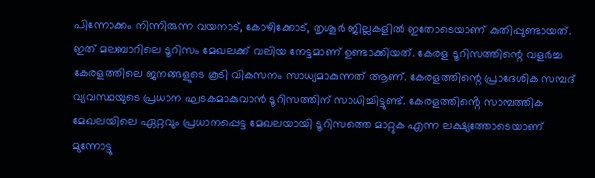പിന്നോക്കം നിന്നിരുന്ന വയനാട്, കോഴിക്കോട്, തൃശൂർ ജില്ലകളിൽ ഇതോടെയാണ് കുതിപ്പുണ്ടായത്. ഇത് മലബാറിലെ ടൂറിസം മേഖലക്ക് വലിയ നേട്ടമാണ് ഉണ്ടാക്കിയത്. കേരള ടൂറിസത്തിന്റെ വളർച്ച കേരളത്തിലെ ജനങ്ങളുടെ കൂടി വികസനം സാധ്യമാകുന്നത് ആണ്. കേരളത്തിന്റെ പ്രാദേശിക സമ്പദ് വ്യവസ്ഥയുടെ പ്രധാന ഘടകമാകുവാൻ ടൂറിസത്തിന് സാധിച്ചിട്ടുണ്ട്. കേരളത്തിൻ്റെ സാമ്പത്തിക മേഖലയിലെ ഏറ്റവും പ്രധാനപ്പെട്ട മേഖലയായി ടൂറിസത്തെ മാറ്റുക എന്ന ലക്ഷ്യത്തോടെയാണ് മുന്നോട്ടു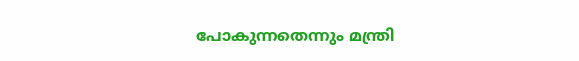പോകുന്നതെന്നും മന്ത്രി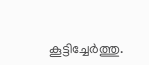കൂട്ടിച്ചേർത്തു.